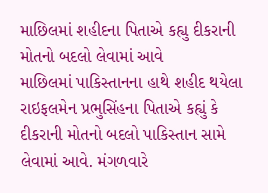માછિલમાં શહીદના પિતાએ કહ્યુ દીકરાની મોતનો બદલો લેવામાં આવે
માછિલમાં પાકિસ્તાનના હાથે શહીદ થયેલા રાઇફલમેન પ્રભુસિંહના પિતાએ કહ્યું કે દીકરાની મોતનો બદલો પાકિસ્તાન સામે લેવામાં આવે. મંગળવારે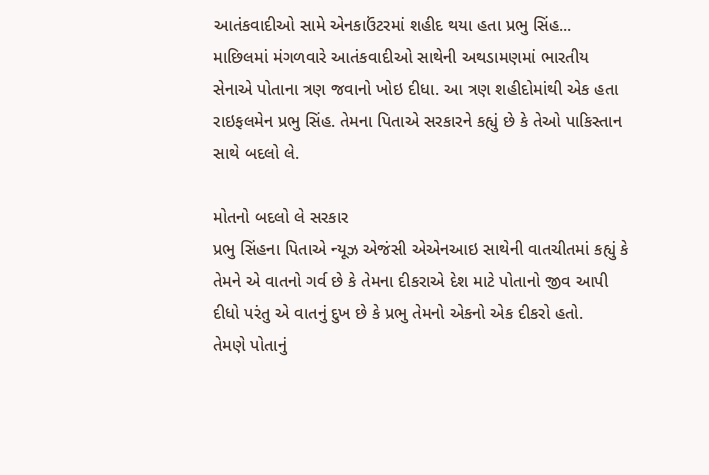આતંકવાદીઓ સામે એનકાઉંટરમાં શહીદ થયા હતા પ્રભુ સિંહ...
માછિલમાં મંગળવારે આતંકવાદીઓ સાથેની અથડામણમાં ભારતીય સેનાએ પોતાના ત્રણ જવાનો ખોઇ દીધા. આ ત્રણ શહીદોમાંથી એક હતા રાઇફલમેન પ્રભુ સિંહ. તેમના પિતાએ સરકારને કહ્યું છે કે તેઓ પાકિસ્તાન સાથે બદલો લે.

મોતનો બદલો લે સરકાર
પ્રભુ સિંહના પિતાએ ન્યૂઝ એજંસી એએનઆઇ સાથેની વાતચીતમાં કહ્યું કે તેમને એ વાતનો ગર્વ છે કે તેમના દીકરાએ દેશ માટે પોતાનો જીવ આપી દીધો પરંતુ એ વાતનું દુખ છે કે પ્રભુ તેમનો એકનો એક દીકરો હતો.
તેમણે પોતાનું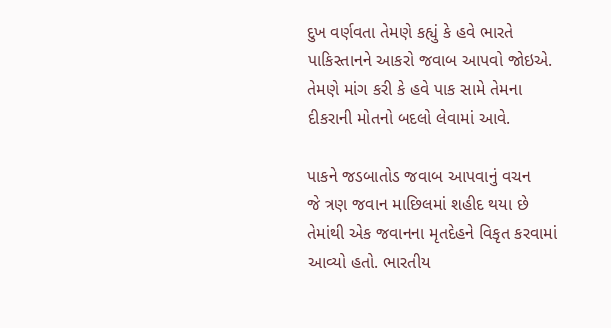દુખ વર્ણવતા તેમણે કહ્યું કે હવે ભારતે પાકિસ્તાનને આકરો જવાબ આપવો જોઇએ. તેમણે માંગ કરી કે હવે પાક સામે તેમના દીકરાની મોતનો બદલો લેવામાં આવે.

પાકને જડબાતોડ જવાબ આપવાનું વચન
જે ત્રણ જવાન માછિલમાં શહીદ થયા છે તેમાંથી એક જવાનના મૃતદેહને વિકૃત કરવામાં આવ્યો હતો. ભારતીય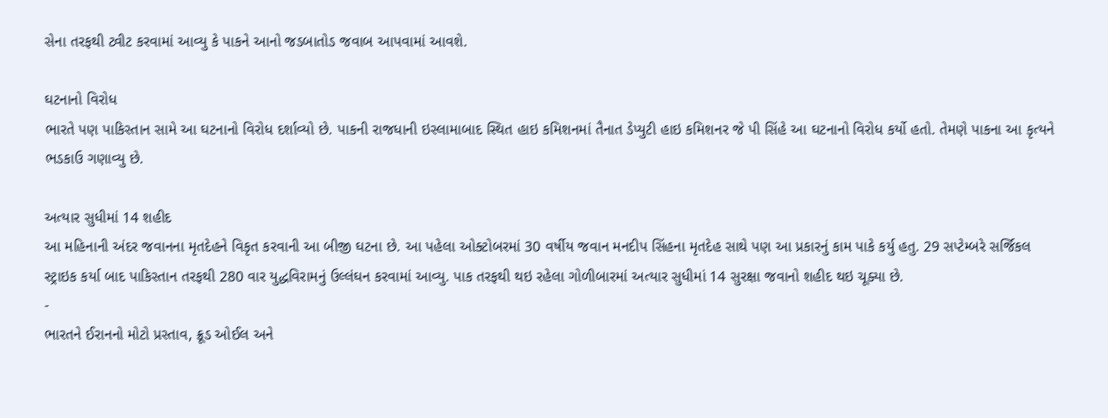સેના તરફથી ટ્વીટ કરવામાં આવ્યુ કે પાકને આનો જડબાતોડ જવાબ આપવામાં આવશે.

ઘટનાનો વિરોધ
ભારતે પણ પાકિસ્તાન સામે આ ઘટનાનો વિરોધ દર્શાવ્યો છે. પાકની રાજધાની ઇસ્લામાબાદ સ્થિત હાઇ કમિશનમાં તૈનાત ડેપ્યુટી હાઇ કમિશનર જે પી સિંહે આ ઘટનાનો વિરોધ કર્યો હતો. તેમણે પાકના આ કૃત્યને ભડકાઉ ગણાવ્યુ છે.

અત્યાર સુધીમાં 14 શહીદ
આ મહિનાની અંદર જવાનના મૃતદેહને વિકૃત કરવાની આ બીજી ઘટના છે. આ પહેલા ઓક્ટોબરમાં 30 વર્ષીય જવાન મનદીપ સિંહના મૃતદેહ સાથે પણ આ પ્રકારનું કામ પાકે કર્યુ હતુ. 29 સપ્ટેમ્બરે સર્જિકલ સ્ટ્રાઇક કર્યા બાદ પાકિસ્તાન તરફથી 280 વાર યુદ્ધવિરામનું ઉલ્લંઘન કરવામાં આવ્યુ. પાક તરફથી થઇ રહેલા ગોળીબારમાં અત્યાર સુધીમાં 14 સુરક્ષા જવાનો શહીદ થઇ ચૂક્યા છે.
-
ભારતને ઈરાનનો મોટો પ્રસ્તાવ, ક્રૂડ ઓઈલ અને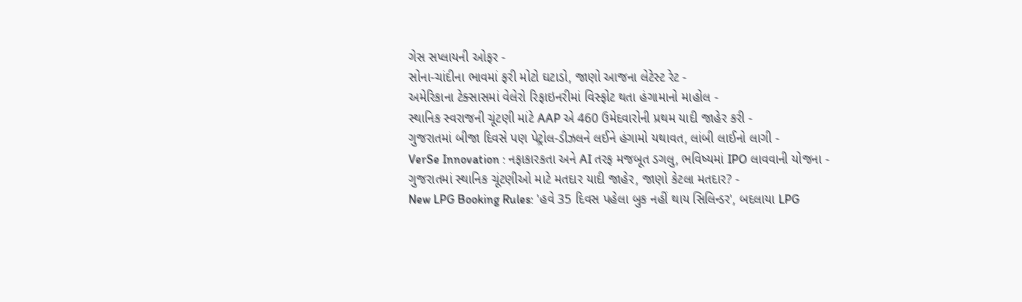ગેસ સપ્લાયની ઓફર -
સોના-ચાંદીના ભાવમાં ફરી મોટો ઘટાડો, જાણો આજના લેટેસ્ટ રેટ -
અમેરિકાના ટેક્સાસમાં વેલેરો રિફાઇનરીમાં વિસ્ફોટ થતા હંગામાનો માહોલ -
સ્થાનિક સ્વરાજની ચૂંટણી માંટે AAP એ 460 ઉમેદવારોની પ્રથમ યાદી જાહેર કરી -
ગુજરાતમાં બીજા દિવસે પણ પેટ્રોલ-ડીઝલને લઈને હંગામો યથાવત, લાંબી લાઈનો લાગી -
VerSe Innovation : નફાકારકતા અને AI તરફ મજબૂત ડગલુ, ભવિષ્યમાં IPO લાવવાની યોજના -
ગુજરાતમાં સ્થાનિક ચૂંટણીઓ માટે મતદાર યાદી જાહેર, જાણો કેટલા મતદાર? -
New LPG Booking Rules: 'હવે 35 દિવસ પહેલા બુક નહીં થાય સિલિન્ડર', બદલાયા LPG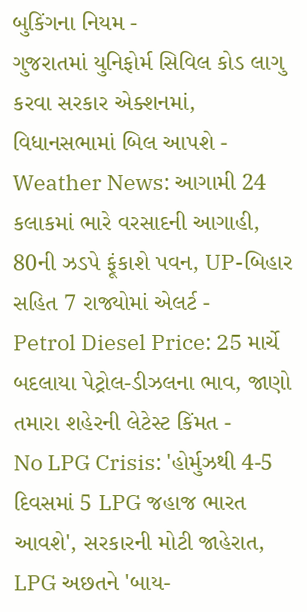બુકિંગના નિયમ -
ગુજરાતમાં યુનિફોર્મ સિવિલ કોડ લાગુ કરવા સરકાર એક્શનમાં, વિધાનસભામાં બિલ આપશે -
Weather News: આગામી 24 કલાકમાં ભારે વરસાદની આગાહી, 80ની ઝડપે ફૂંકાશે પવન, UP-બિહાર સહિત 7 રાજ્યોમાં એલર્ટ -
Petrol Diesel Price: 25 માર્ચે બદલાયા પેટ્રોલ-ડીઝલના ભાવ, જાણો તમારા શહેરની લેટેસ્ટ કિંમત -
No LPG Crisis: 'હોર્મુઝથી 4-5 દિવસમાં 5 LPG જહાજ ભારત આવશે', સરકારની મોટી જાહેરાત, LPG અછતને 'બાય-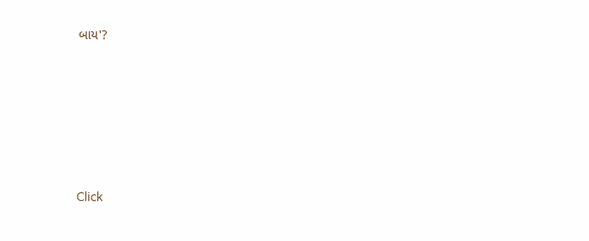બાય'?








Click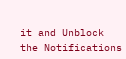it and Unblock the Notifications